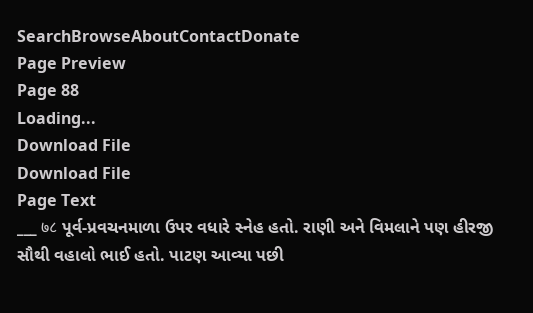SearchBrowseAboutContactDonate
Page Preview
Page 88
Loading...
Download File
Download File
Page Text
___ ७८ પૂર્વ-પ્રવચનમાળા ઉપર વધારે સ્નેહ હતો. રાણી અને વિમલાને પણ હીરજી સૌથી વહાલો ભાઈ હતો. પાટણ આવ્યા પછી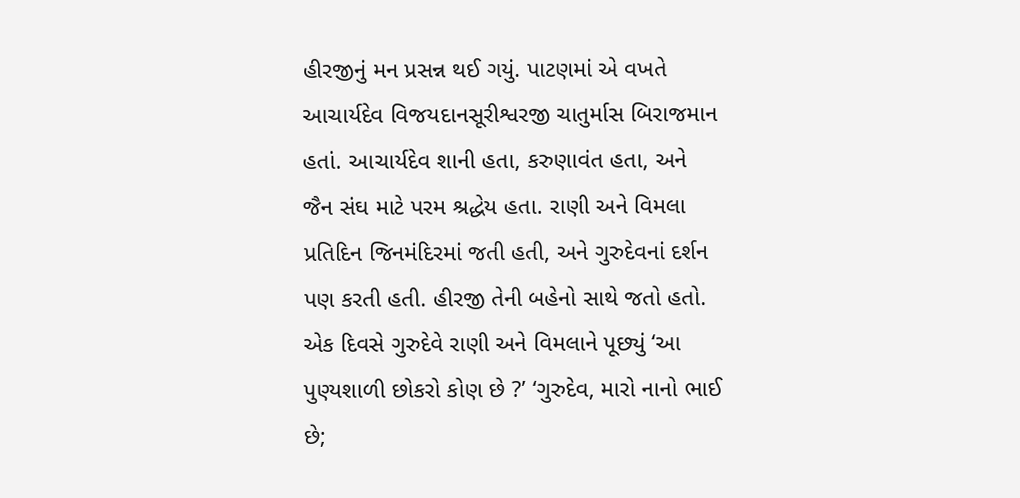હીરજીનું મન પ્રસન્ન થઈ ગયું. પાટણમાં એ વખતે આચાર્યદેવ વિજયદાનસૂરીશ્વરજી ચાતુર્માસ બિરાજમાન હતાં. આચાર્યદેવ શાની હતા, કરુણાવંત હતા, અને જૈન સંઘ માટે પરમ શ્રદ્ધેય હતા. રાણી અને વિમલા પ્રતિદિન જિનમંદિરમાં જતી હતી, અને ગુરુદેવનાં દર્શન પણ કરતી હતી. હીરજી તેની બહેનો સાથે જતો હતો. એક દિવસે ગુરુદેવે રાણી અને વિમલાને પૂછ્યું ‘આ પુણ્યશાળી છોકરો કોણ છે ?’ ‘ગુરુદેવ, મારો નાનો ભાઈ છે;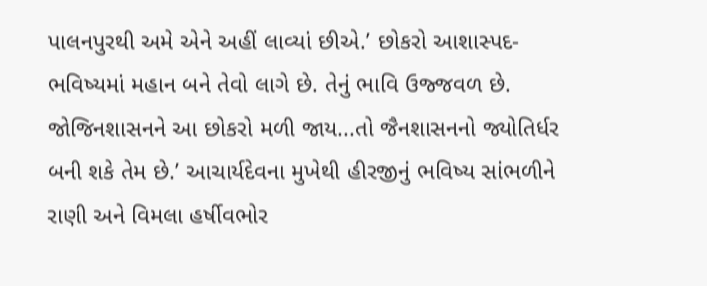પાલનપુરથી અમે એને અહીં લાવ્યાં છીએ.’ છોકરો આશાસ્પદ-ભવિષ્યમાં મહાન બને તેવો લાગે છે. તેનું ભાવિ ઉજ્જવળ છે. જોજિનશાસનને આ છોકરો મળી જાય...તો જૈનશાસનનો જ્યોતિર્ધર બની શકે તેમ છે.’ આચાર્યદેવના મુખેથી હીરજીનું ભવિષ્ય સાંભળીને રાણી અને વિમલા હર્ષીવભોર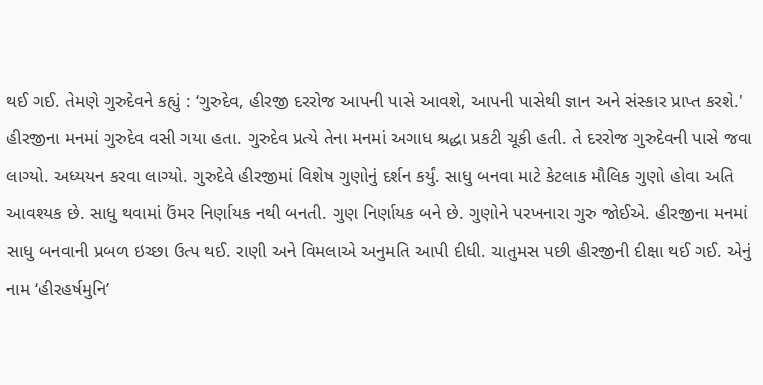થઈ ગઈ. તેમણે ગુરુદેવને કહ્યું : ‘ગુરુદેવ, હીરજી દરરોજ આપની પાસે આવશે, આપની પાસેથી જ્ઞાન અને સંસ્કાર પ્રાપ્ત કરશે.' હીરજીના મનમાં ગુરુદેવ વસી ગયા હતા. ગુરુદેવ પ્રત્યે તેના મનમાં અગાધ શ્રદ્ધા પ્રકટી ચૂકી હતી. તે દરરોજ ગુરુદેવની પાસે જવા લાગ્યો. અધ્યયન કરવા લાગ્યો. ગુરુદેવે હીરજીમાં વિશેષ ગુણોનું દર્શન કર્યું. સાધુ બનવા માટે કેટલાક મૌલિક ગુણો હોવા અતિ આવશ્યક છે. સાધુ થવામાં ઉંમર નિર્ણાયક નથી બનતી. ગુણ નિર્ણાયક બને છે. ગુણોને પરખનારા ગુરુ જોઈએ. હીરજીના મનમાં સાધુ બનવાની પ્રબળ ઇચ્છા ઉત્પ થઈ. રાણી અને વિમલાએ અનુમતિ આપી દીધી. ચાતુમસ પછી હીરજીની દીક્ષા થઈ ગઈ. એનું નામ ‘હીરહર્ષમુનિ’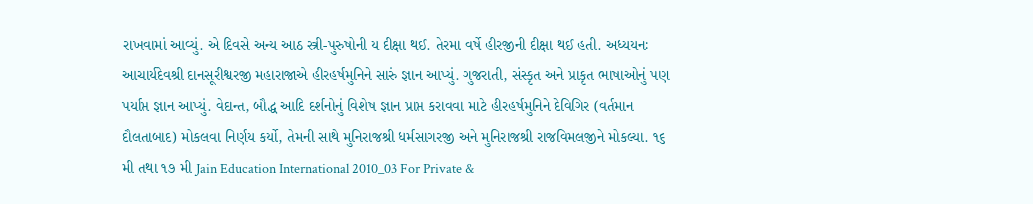રાખવામાં આવ્યું. એ દિવસે અન્ય આઠ સ્ત્રી-પુરુષોની ય દીક્ષા થઈ. તેરમા વર્ષે હીરજીની દીક્ષા થઈ હતી. અધ્યયનઃ આચાર્યદેવશ્રી દાનસૂરીશ્વરજી મહારાજાએ હીરહર્ષમુનિને સારું જ્ઞાન આપ્યું. ગુજરાતી, સંસ્કૃત અને પ્રાકૃત ભાષાઓનું પણ પર્યાપ્ત જ્ઞાન આપ્યું. વેદાન્ત, બૌદ્ધ આદિ દર્શનોનું વિશેષ જ્ઞાન પ્રાપ્ત કરાવવા માટે હીરહર્ષમુનિને દેવિગિર (વર્તમાન દૌલતાબાદ) મોકલવા નિર્ણય કર્યો, તેમની સાથે મુનિરાજશ્રી ધર્મસાગરજી અને મુનિરાજશ્રી રાજવિમલજીને મોકલ્યા. ૧૬ મી તથા ૧૭ મી Jain Education International 2010_03 For Private &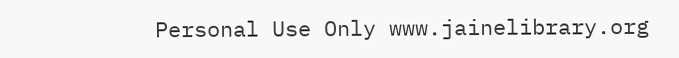Personal Use Only www.jainelibrary.org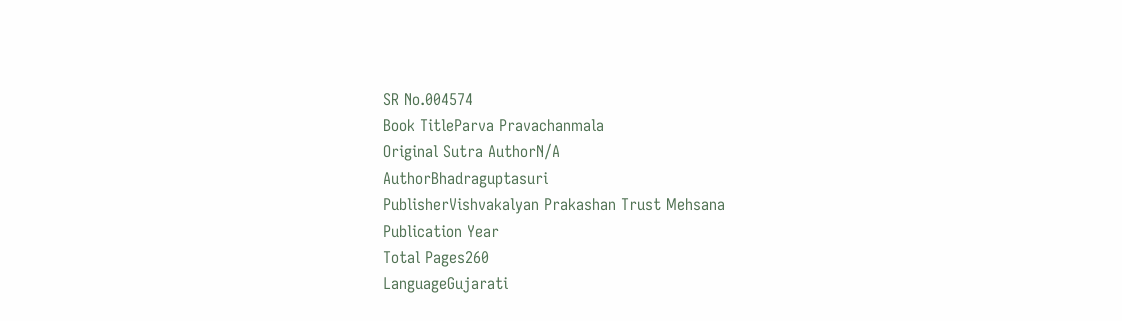SR No.004574
Book TitleParva Pravachanmala
Original Sutra AuthorN/A
AuthorBhadraguptasuri
PublisherVishvakalyan Prakashan Trust Mehsana
Publication Year
Total Pages260
LanguageGujarati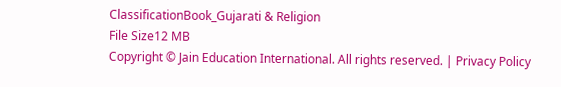ClassificationBook_Gujarati & Religion
File Size12 MB
Copyright © Jain Education International. All rights reserved. | Privacy Policy